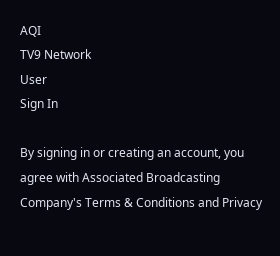AQI
TV9 Network
User
Sign In

By signing in or creating an account, you agree with Associated Broadcasting Company's Terms & Conditions and Privacy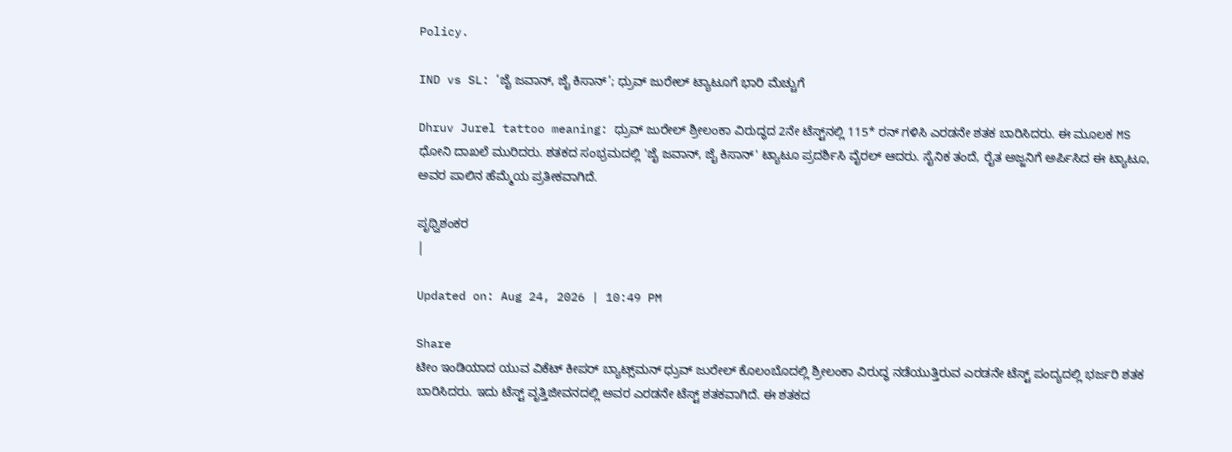Policy.

IND vs SL: ‘ಜೈ ಜವಾನ್, ಜೈ ಕಿಸಾನ್’; ಧ್ರುವ್ ಜುರೇಲ್ ಟ್ಯಾಟೂಗೆ ಭಾರಿ ಮೆಚ್ಚುಗೆ

Dhruv Jurel tattoo meaning: ಧ್ರುವ್ ಜುರೇಲ್ ಶ್ರೀಲಂಕಾ ವಿರುದ್ಧದ 2ನೇ ಟೆಸ್ಟ್‌ನಲ್ಲಿ 115* ರನ್ ಗಳಿಸಿ ಎರಡನೇ ಶತಕ ಬಾರಿಸಿದರು. ಈ ಮೂಲಕ MS ಧೋನಿ ದಾಖಲೆ ಮುರಿದರು. ಶತಕದ ಸಂಭ್ರಮದಲ್ಲಿ 'ಜೈ ಜವಾನ್, ಜೈ ಕಿಸಾನ್' ಟ್ಯಾಟೂ ಪ್ರದರ್ಶಿಸಿ ವೈರಲ್ ಆದರು. ಸೈನಿಕ ತಂದೆ, ರೈತ ಅಜ್ಜನಿಗೆ ಅರ್ಪಿಸಿದ ಈ ಟ್ಯಾಟೂ, ಅವರ ಪಾಲಿನ ಹೆಮ್ಮೆಯ ಪ್ರತೀಕವಾಗಿದೆ.

ಪೃಥ್ವಿಶಂಕರ
|

Updated on: Aug 24, 2026 | 10:49 PM

Share
ಟೀಂ ಇಂಡಿಯಾದ ಯುವ ವಿಕೆಟ್ ಕೀಪರ್ ಬ್ಯಾಟ್ಸ್‌ಮನ್ ಧ್ರುವ್ ಜುರೇಲ್ ಕೊಲಂಬೊದಲ್ಲಿ ಶ್ರೀಲಂಕಾ ವಿರುದ್ಧ ನಡೆಯುತ್ತಿರುವ ಎರಡನೇ ಟೆಸ್ಟ್ ಪಂದ್ಯದಲ್ಲಿ ಭರ್ಜರಿ ಶತಕ ಬಾರಿಸಿದರು. ಇದು ಟೆಸ್ಟ್ ವೃತ್ತಿಜೀವನದಲ್ಲಿ ಅವರ ಎರಡನೇ ಟೆಸ್ಟ್ ಶತಕವಾಗಿದೆ. ಈ ಶತಕದ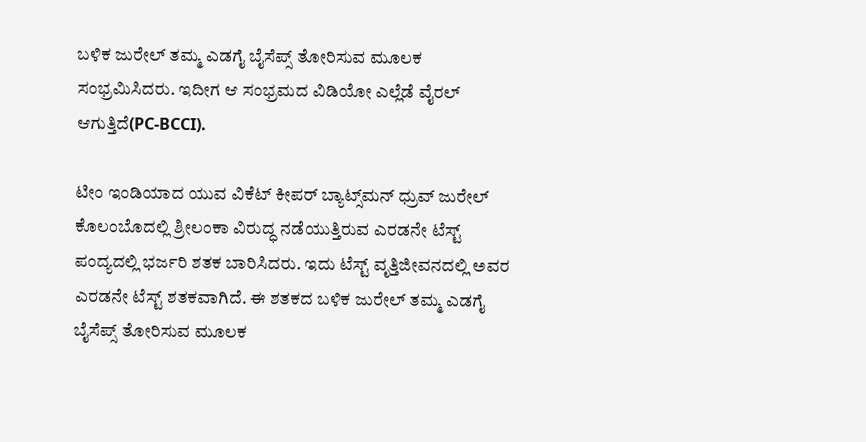ಬಳಿಕ ಜುರೇಲ್ ತಮ್ಮ ಎಡಗೈ ಬೈಸೆಪ್ಸ್ ತೋರಿಸುವ ಮೂಲಕ ಸಂಭ್ರಮಿಸಿದರು. ಇದೀಗ ಆ ಸಂಭ್ರಮದ ವಿಡಿಯೋ ಎಲ್ಲೆಡೆ ವೈರಲ್ ಆಗುತ್ತಿದೆ(PC-BCCI).

ಟೀಂ ಇಂಡಿಯಾದ ಯುವ ವಿಕೆಟ್ ಕೀಪರ್ ಬ್ಯಾಟ್ಸ್‌ಮನ್ ಧ್ರುವ್ ಜುರೇಲ್ ಕೊಲಂಬೊದಲ್ಲಿ ಶ್ರೀಲಂಕಾ ವಿರುದ್ಧ ನಡೆಯುತ್ತಿರುವ ಎರಡನೇ ಟೆಸ್ಟ್ ಪಂದ್ಯದಲ್ಲಿ ಭರ್ಜರಿ ಶತಕ ಬಾರಿಸಿದರು. ಇದು ಟೆಸ್ಟ್ ವೃತ್ತಿಜೀವನದಲ್ಲಿ ಅವರ ಎರಡನೇ ಟೆಸ್ಟ್ ಶತಕವಾಗಿದೆ. ಈ ಶತಕದ ಬಳಿಕ ಜುರೇಲ್ ತಮ್ಮ ಎಡಗೈ ಬೈಸೆಪ್ಸ್ ತೋರಿಸುವ ಮೂಲಕ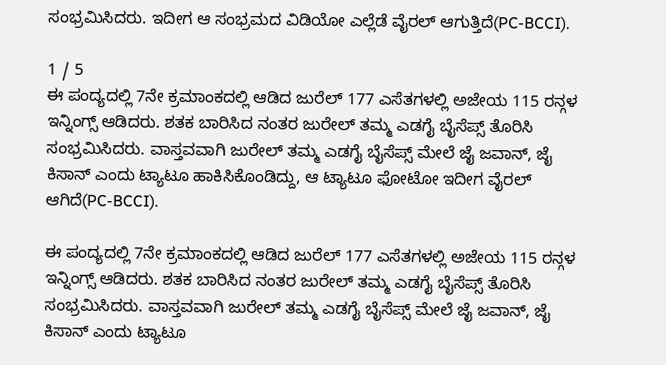ಸಂಭ್ರಮಿಸಿದರು. ಇದೀಗ ಆ ಸಂಭ್ರಮದ ವಿಡಿಯೋ ಎಲ್ಲೆಡೆ ವೈರಲ್ ಆಗುತ್ತಿದೆ(PC-BCCI).

1 / 5
ಈ ಪಂದ್ಯದಲ್ಲಿ 7ನೇ ಕ್ರಮಾಂಕದಲ್ಲಿ ಆಡಿದ ಜುರೆಲ್ 177 ಎಸೆತಗಳಲ್ಲಿ ಅಜೇಯ 115 ರನ್ಗಳ ಇನ್ನಿಂಗ್ಸ್ ಆಡಿದರು. ಶತಕ ಬಾರಿಸಿದ ನಂತರ ಜುರೇಲ್ ತಮ್ಮ ಎಡಗೈ ಬೈಸೆಪ್ಸ್ ತೊರಿಸಿ ಸಂಭ್ರಮಿಸಿದರು. ವಾಸ್ತವವಾಗಿ ಜುರೇಲ್ ತಮ್ಮ ಎಡಗೈ ಬೈಸೆಪ್ಸ್ ಮೇಲೆ ಜೈ ಜವಾನ್, ಜೈ ಕಿಸಾನ್ ಎಂದು ಟ್ಯಾಟೂ ಹಾಕಿಸಿಕೊಂಡಿದ್ದು, ಆ ಟ್ಯಾಟೂ ಫೋಟೋ ಇದೀಗ ವೈರಲ್ ಆಗಿದೆ(PC-BCCI).

ಈ ಪಂದ್ಯದಲ್ಲಿ 7ನೇ ಕ್ರಮಾಂಕದಲ್ಲಿ ಆಡಿದ ಜುರೆಲ್ 177 ಎಸೆತಗಳಲ್ಲಿ ಅಜೇಯ 115 ರನ್ಗಳ ಇನ್ನಿಂಗ್ಸ್ ಆಡಿದರು. ಶತಕ ಬಾರಿಸಿದ ನಂತರ ಜುರೇಲ್ ತಮ್ಮ ಎಡಗೈ ಬೈಸೆಪ್ಸ್ ತೊರಿಸಿ ಸಂಭ್ರಮಿಸಿದರು. ವಾಸ್ತವವಾಗಿ ಜುರೇಲ್ ತಮ್ಮ ಎಡಗೈ ಬೈಸೆಪ್ಸ್ ಮೇಲೆ ಜೈ ಜವಾನ್, ಜೈ ಕಿಸಾನ್ ಎಂದು ಟ್ಯಾಟೂ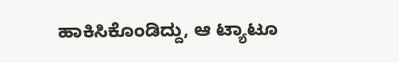ಹಾಕಿಸಿಕೊಂಡಿದ್ದು, ಆ ಟ್ಯಾಟೂ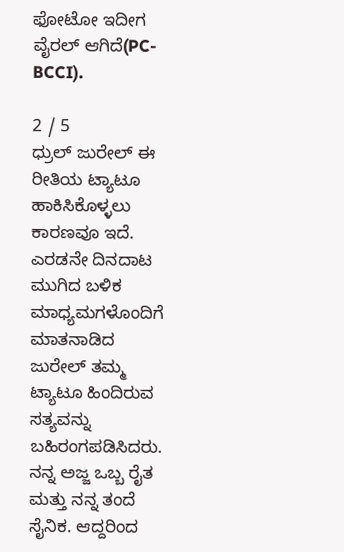ಫೋಟೋ ಇದೀಗ ವೈರಲ್ ಆಗಿದೆ(PC-BCCI).

2 / 5
ಧ್ರುಲ್ ಜುರೇಲ್ ಈ ರೀತಿಯ ಟ್ಯಾಟೂ ಹಾಕಿಸಿಕೊಳ್ಳಲು ಕಾರಣವೂ ಇದೆ. ಎರಡನೇ ದಿನದಾಟ ಮುಗಿದ ಬಳಿಕ ಮಾಧ್ಯಮಗಳೊಂದಿಗೆ ಮಾತನಾಡಿದ ಜುರೇಲ್ ತಮ್ಮ ಟ್ಯಾಟೂ ಹಿಂದಿರುವ ಸತ್ಯವನ್ನು ಬಹಿರಂಗಪಡಿಸಿದರು. ನನ್ನ ಅಜ್ಜ ಒಬ್ಬ ರೈತ ಮತ್ತು ನನ್ನ ತಂದೆ ಸೈನಿಕ. ಆದ್ದರಿಂದ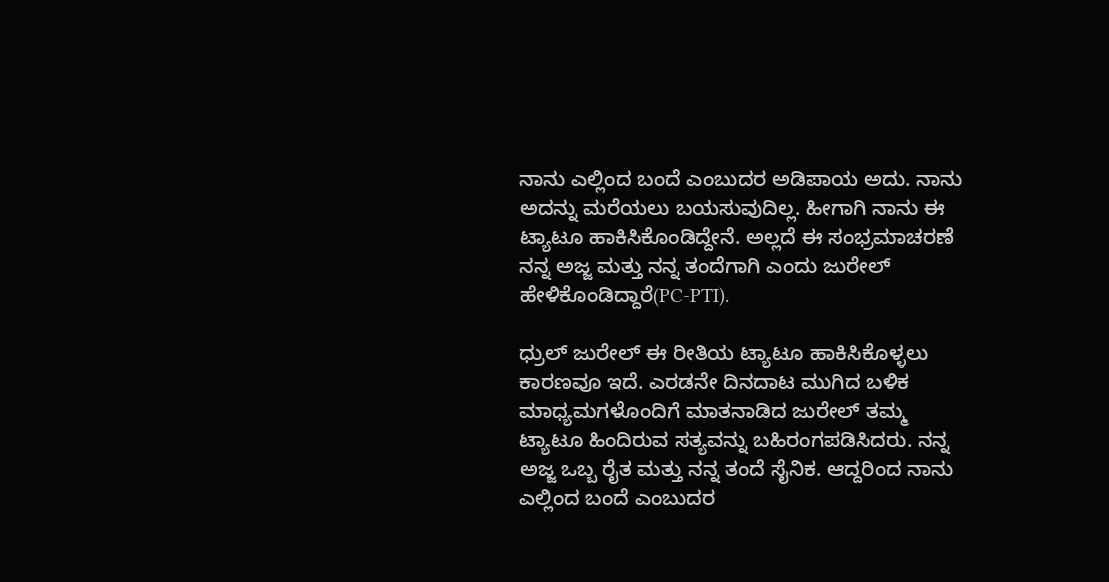ನಾನು ಎಲ್ಲಿಂದ ಬಂದೆ ಎಂಬುದರ ಅಡಿಪಾಯ ಅದು. ನಾನು ಅದನ್ನು ಮರೆಯಲು ಬಯಸುವುದಿಲ್ಲ. ಹೀಗಾಗಿ ನಾನು ಈ ಟ್ಯಾಟೂ ಹಾಕಿಸಿಕೊಂಡಿದ್ದೇನೆ. ಅಲ್ಲದೆ ಈ ಸಂಭ್ರಮಾಚರಣೆ ನನ್ನ ಅಜ್ಜ ಮತ್ತು ನನ್ನ ತಂದೆಗಾಗಿ ಎಂದು ಜುರೇಲ್ ಹೇಳಿಕೊಂಡಿದ್ದಾರೆ(PC-PTI).

ಧ್ರುಲ್ ಜುರೇಲ್ ಈ ರೀತಿಯ ಟ್ಯಾಟೂ ಹಾಕಿಸಿಕೊಳ್ಳಲು ಕಾರಣವೂ ಇದೆ. ಎರಡನೇ ದಿನದಾಟ ಮುಗಿದ ಬಳಿಕ ಮಾಧ್ಯಮಗಳೊಂದಿಗೆ ಮಾತನಾಡಿದ ಜುರೇಲ್ ತಮ್ಮ ಟ್ಯಾಟೂ ಹಿಂದಿರುವ ಸತ್ಯವನ್ನು ಬಹಿರಂಗಪಡಿಸಿದರು. ನನ್ನ ಅಜ್ಜ ಒಬ್ಬ ರೈತ ಮತ್ತು ನನ್ನ ತಂದೆ ಸೈನಿಕ. ಆದ್ದರಿಂದ ನಾನು ಎಲ್ಲಿಂದ ಬಂದೆ ಎಂಬುದರ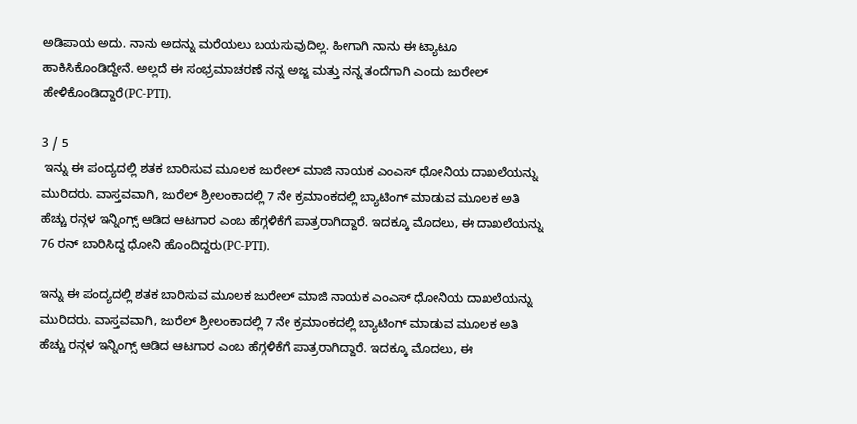ಅಡಿಪಾಯ ಅದು. ನಾನು ಅದನ್ನು ಮರೆಯಲು ಬಯಸುವುದಿಲ್ಲ. ಹೀಗಾಗಿ ನಾನು ಈ ಟ್ಯಾಟೂ ಹಾಕಿಸಿಕೊಂಡಿದ್ದೇನೆ. ಅಲ್ಲದೆ ಈ ಸಂಭ್ರಮಾಚರಣೆ ನನ್ನ ಅಜ್ಜ ಮತ್ತು ನನ್ನ ತಂದೆಗಾಗಿ ಎಂದು ಜುರೇಲ್ ಹೇಳಿಕೊಂಡಿದ್ದಾರೆ(PC-PTI).

3 / 5
 ಇನ್ನು ಈ ಪಂದ್ಯದಲ್ಲಿ ಶತಕ ಬಾರಿಸುವ ಮೂಲಕ ಜುರೇಲ್ ಮಾಜಿ ನಾಯಕ ಎಂಎಸ್ ಧೋನಿಯ ದಾಖಲೆಯನ್ನು ಮುರಿದರು. ವಾಸ್ತವವಾಗಿ, ಜುರೆಲ್ ಶ್ರೀಲಂಕಾದಲ್ಲಿ 7 ನೇ ಕ್ರಮಾಂಕದಲ್ಲಿ ಬ್ಯಾಟಿಂಗ್ ಮಾಡುವ ಮೂಲಕ ಅತಿ ಹೆಚ್ಚು ರನ್ಗಳ ಇನ್ನಿಂಗ್ಸ್ ಆಡಿದ ಆಟಗಾರ ಎಂಬ ಹೆಗ್ಗಳಿಕೆಗೆ ಪಾತ್ರರಾಗಿದ್ದಾರೆ. ಇದಕ್ಕೂ ಮೊದಲು, ಈ ದಾಖಲೆಯನ್ನು 76 ರನ್ ಬಾರಿಸಿದ್ದ ಧೋನಿ ಹೊಂದಿದ್ದರು(PC-PTI).

ಇನ್ನು ಈ ಪಂದ್ಯದಲ್ಲಿ ಶತಕ ಬಾರಿಸುವ ಮೂಲಕ ಜುರೇಲ್ ಮಾಜಿ ನಾಯಕ ಎಂಎಸ್ ಧೋನಿಯ ದಾಖಲೆಯನ್ನು ಮುರಿದರು. ವಾಸ್ತವವಾಗಿ, ಜುರೆಲ್ ಶ್ರೀಲಂಕಾದಲ್ಲಿ 7 ನೇ ಕ್ರಮಾಂಕದಲ್ಲಿ ಬ್ಯಾಟಿಂಗ್ ಮಾಡುವ ಮೂಲಕ ಅತಿ ಹೆಚ್ಚು ರನ್ಗಳ ಇನ್ನಿಂಗ್ಸ್ ಆಡಿದ ಆಟಗಾರ ಎಂಬ ಹೆಗ್ಗಳಿಕೆಗೆ ಪಾತ್ರರಾಗಿದ್ದಾರೆ. ಇದಕ್ಕೂ ಮೊದಲು, ಈ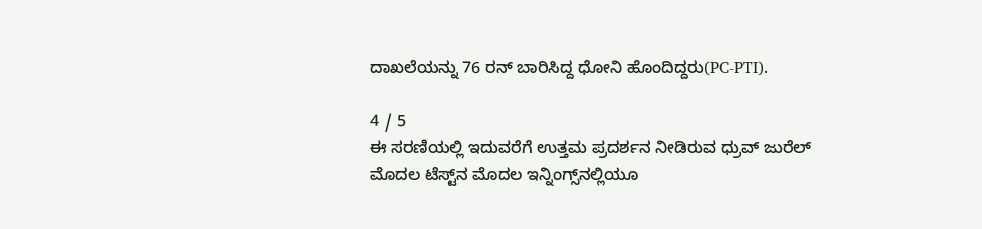ದಾಖಲೆಯನ್ನು 76 ರನ್ ಬಾರಿಸಿದ್ದ ಧೋನಿ ಹೊಂದಿದ್ದರು(PC-PTI).

4 / 5
ಈ ಸರಣಿಯಲ್ಲಿ ಇದುವರೆಗೆ ಉತ್ತಮ ಪ್ರದರ್ಶನ ನೀಡಿರುವ ಧ್ರುವ್ ಜುರೆಲ್ ಮೊದಲ ಟೆಸ್ಟ್‌ನ ಮೊದಲ ಇನ್ನಿಂಗ್ಸ್‌ನಲ್ಲಿಯೂ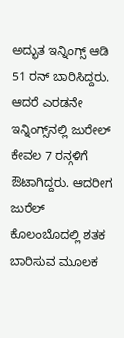ಅದ್ಭುತ ಇನ್ನಿಂಗ್ಸ್ ಆಡಿ 51 ರನ್ ಬಾರಿಸಿದ್ದರು. ಆದರೆ ಎರಡನೇ ಇನ್ನಿಂಗ್ಸ್‌ನಲ್ಲಿ ಜುರೇಲ್ ಕೇವಲ 7 ರನ್ಗಳಿಗೆ ಔಟಾಗಿದ್ದರು. ಆದರೀಗ ಜುರೆಲ್ ಕೊಲಂಬೊದಲ್ಲಿ ಶತಕ ಬಾರಿಸುವ ಮೂಲಕ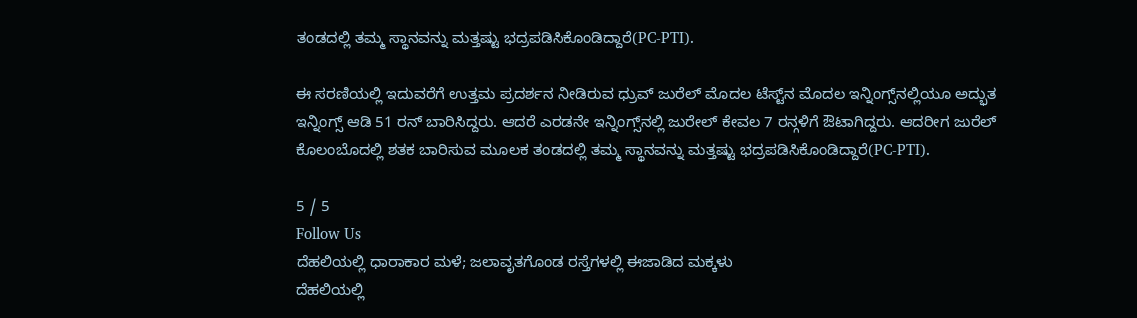ತಂಡದಲ್ಲಿ ತಮ್ಮ ಸ್ಥಾನವನ್ನು ಮತ್ತಷ್ಟು ಭದ್ರಪಡಿಸಿಕೊಂಡಿದ್ದಾರೆ(PC-PTI).

ಈ ಸರಣಿಯಲ್ಲಿ ಇದುವರೆಗೆ ಉತ್ತಮ ಪ್ರದರ್ಶನ ನೀಡಿರುವ ಧ್ರುವ್ ಜುರೆಲ್ ಮೊದಲ ಟೆಸ್ಟ್‌ನ ಮೊದಲ ಇನ್ನಿಂಗ್ಸ್‌ನಲ್ಲಿಯೂ ಅದ್ಭುತ ಇನ್ನಿಂಗ್ಸ್ ಆಡಿ 51 ರನ್ ಬಾರಿಸಿದ್ದರು. ಆದರೆ ಎರಡನೇ ಇನ್ನಿಂಗ್ಸ್‌ನಲ್ಲಿ ಜುರೇಲ್ ಕೇವಲ 7 ರನ್ಗಳಿಗೆ ಔಟಾಗಿದ್ದರು. ಆದರೀಗ ಜುರೆಲ್ ಕೊಲಂಬೊದಲ್ಲಿ ಶತಕ ಬಾರಿಸುವ ಮೂಲಕ ತಂಡದಲ್ಲಿ ತಮ್ಮ ಸ್ಥಾನವನ್ನು ಮತ್ತಷ್ಟು ಭದ್ರಪಡಿಸಿಕೊಂಡಿದ್ದಾರೆ(PC-PTI).

5 / 5
Follow Us
ದೆಹಲಿಯಲ್ಲಿ ಧಾರಾಕಾರ ಮಳೆ; ಜಲಾವೃತಗೊಂಡ ರಸ್ತೆಗಳಲ್ಲಿ ಈಜಾಡಿದ ಮಕ್ಕಳು
ದೆಹಲಿಯಲ್ಲಿ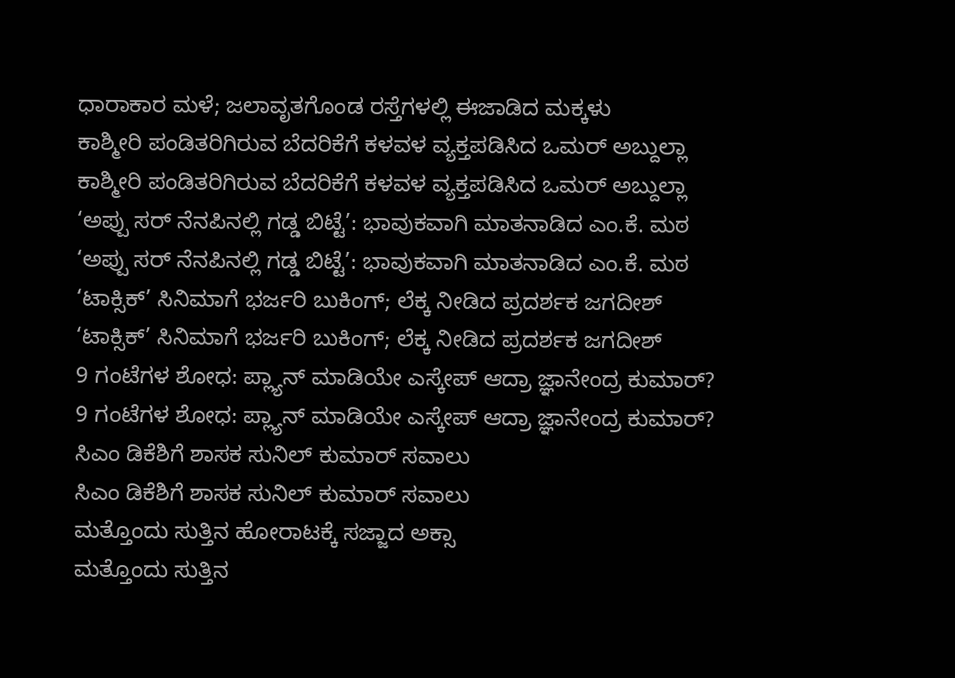ಧಾರಾಕಾರ ಮಳೆ; ಜಲಾವೃತಗೊಂಡ ರಸ್ತೆಗಳಲ್ಲಿ ಈಜಾಡಿದ ಮಕ್ಕಳು
ಕಾಶ್ಮೀರಿ ಪಂಡಿತರಿಗಿರುವ ಬೆದರಿಕೆಗೆ ಕಳವಳ ವ್ಯಕ್ತಪಡಿಸಿದ ಒಮರ್ ಅಬ್ದುಲ್ಲಾ
ಕಾಶ್ಮೀರಿ ಪಂಡಿತರಿಗಿರುವ ಬೆದರಿಕೆಗೆ ಕಳವಳ ವ್ಯಕ್ತಪಡಿಸಿದ ಒಮರ್ ಅಬ್ದುಲ್ಲಾ
‘ಅಪ್ಪು ಸರ್ ನೆನಪಿನಲ್ಲಿ ಗಡ್ಡ ಬಿಟ್ಟೆ’: ಭಾವುಕವಾಗಿ ಮಾತನಾಡಿದ ಎಂ.ಕೆ. ಮಠ
‘ಅಪ್ಪು ಸರ್ ನೆನಪಿನಲ್ಲಿ ಗಡ್ಡ ಬಿಟ್ಟೆ’: ಭಾವುಕವಾಗಿ ಮಾತನಾಡಿದ ಎಂ.ಕೆ. ಮಠ
‘ಟಾಕ್ಸಿಕ್’ ಸಿನಿಮಾಗೆ ಭರ್ಜರಿ ಬುಕಿಂಗ್; ಲೆಕ್ಕ ನೀಡಿದ ಪ್ರದರ್ಶಕ ಜಗದೀಶ್
‘ಟಾಕ್ಸಿಕ್’ ಸಿನಿಮಾಗೆ ಭರ್ಜರಿ ಬುಕಿಂಗ್; ಲೆಕ್ಕ ನೀಡಿದ ಪ್ರದರ್ಶಕ ಜಗದೀಶ್
9 ಗಂಟೆಗಳ ಶೋಧ: ಪ್ಲ್ಯಾನ್ ಮಾಡಿಯೇ ಎಸ್ಕೇಪ್ ಆದ್ರಾ ಜ್ಞಾನೇಂದ್ರ ಕುಮಾರ್?
9 ಗಂಟೆಗಳ ಶೋಧ: ಪ್ಲ್ಯಾನ್ ಮಾಡಿಯೇ ಎಸ್ಕೇಪ್ ಆದ್ರಾ ಜ್ಞಾನೇಂದ್ರ ಕುಮಾರ್?
ಸಿಎಂ ಡಿಕೆಶಿಗೆ ಶಾಸಕ ಸುನಿಲ್ ಕುಮಾರ್ ಸವಾಲು
ಸಿಎಂ ಡಿಕೆಶಿಗೆ ಶಾಸಕ ಸುನಿಲ್ ಕುಮಾರ್ ಸವಾಲು
ಮತ್ತೊಂದು ಸುತ್ತಿನ ಹೋರಾಟಕ್ಕೆ ಸಜ್ಜಾದ ಅಕ್ಸಾ
ಮತ್ತೊಂದು ಸುತ್ತಿನ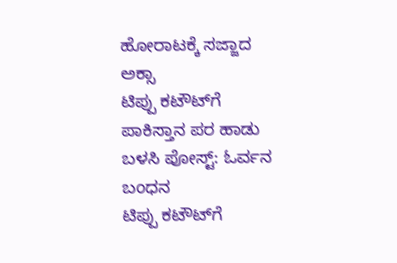ಹೋರಾಟಕ್ಕೆ ಸಜ್ಜಾದ ಅಕ್ಸಾ
ಟಿಪ್ಪು ಕಟೌಟ್‌ಗೆ ಪಾಕಿಸ್ತಾನ ಪರ ಹಾಡು ಬಳಸಿ ಪೋಸ್ಟ್: ಓರ್ವನ ಬಂಧನ
ಟಿಪ್ಪು ಕಟೌಟ್‌ಗೆ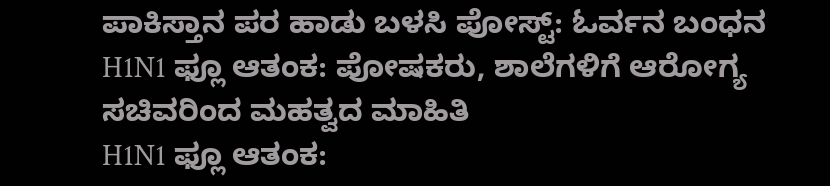ಪಾಕಿಸ್ತಾನ ಪರ ಹಾಡು ಬಳಸಿ ಪೋಸ್ಟ್: ಓರ್ವನ ಬಂಧನ
H1N1 ಫ್ಲೂ ಆತಂಕ: ಪೋಷಕರು, ಶಾಲೆಗಳಿಗೆ ಆರೋಗ್ಯ ಸಚಿವರಿಂದ ಮಹತ್ವದ ಮಾಹಿತಿ
H1N1 ಫ್ಲೂ ಆತಂಕ: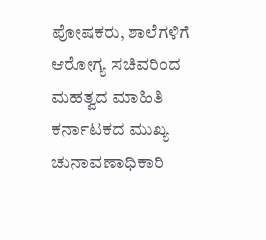ಪೋಷಕರು, ಶಾಲೆಗಳಿಗೆ ಆರೋಗ್ಯ ಸಚಿವರಿಂದ ಮಹತ್ವದ ಮಾಹಿತಿ
ಕರ್ನಾಟಕದ ಮುಖ್ಯ ಚುನಾವಣಾಧಿಕಾರಿ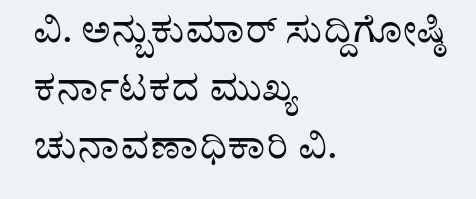ವಿ. ಅನ್ಬುಕುಮಾರ್ ಸುದ್ದಿಗೋಷ್ಠಿ
ಕರ್ನಾಟಕದ ಮುಖ್ಯ ಚುನಾವಣಾಧಿಕಾರಿ ವಿ.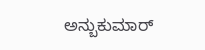ಅನ್ಬುಕುಮಾರ್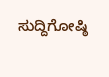ಸುದ್ದಿಗೋಷ್ಠಿ